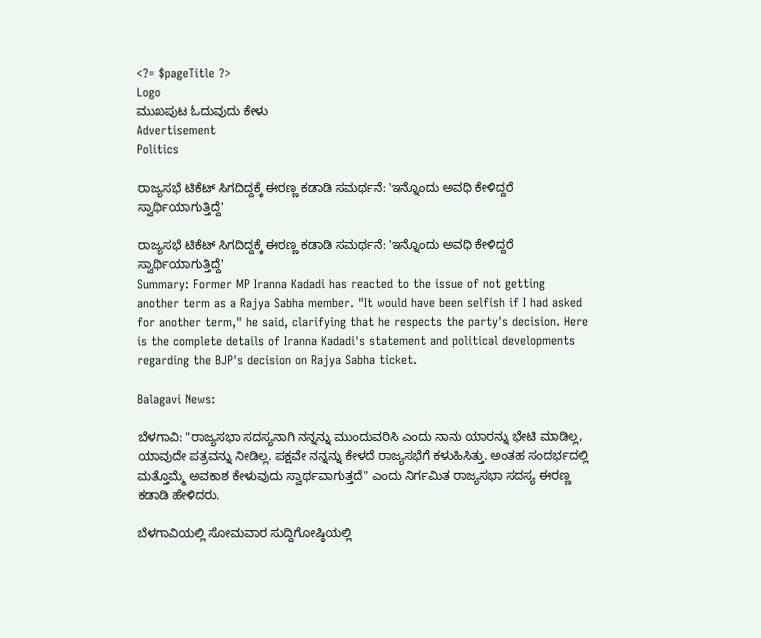<?= $pageTitle ?>
Logo
ಮುಖಪುಟ ಓದುವುದು ಕೇಳು
Advertisement
Politics

ರಾಜ್ಯಸಭೆ ಟಿಕೆಟ್ ಸಿಗದಿದ್ದಕ್ಕೆ ಈರಣ್ಣ ಕಡಾಡಿ ಸಮರ್ಥನೆ: 'ಇನ್ನೊಂದು ಅವಧಿ ಕೇಳಿದ್ದರೆ ಸ್ವಾರ್ಥಿಯಾಗುತ್ತಿದ್ದೆ'

ರಾಜ್ಯಸಭೆ ಟಿಕೆಟ್ ಸಿಗದಿದ್ದಕ್ಕೆ ಈರಣ್ಣ ಕಡಾಡಿ ಸಮರ್ಥನೆ: 'ಇನ್ನೊಂದು ಅವಧಿ ಕೇಳಿದ್ದರೆ ಸ್ವಾರ್ಥಿಯಾಗುತ್ತಿದ್ದೆ'
Summary: Former MP Iranna Kadadi has reacted to the issue of not getting another term as a Rajya Sabha member. "It would have been selfish if I had asked for another term," he said, clarifying that he respects the party's decision. Here is the complete details of Iranna Kadadi's statement and political developments regarding the BJP's decision on Rajya Sabha ticket.

Balagavi News:

ಬೆಳಗಾವಿ: "ರಾಜ್ಯಸಭಾ ಸದಸ್ಯನಾಗಿ ನನ್ನನ್ನು ಮುಂದುವರಿಸಿ ಎಂದು ನಾನು ಯಾರನ್ನು ಭೇಟಿ ಮಾಡಿಲ್ಲ, ಯಾವುದೇ ಪತ್ರವನ್ನು ನೀಡಿಲ್ಲ. ಪಕ್ಷವೇ ನನ್ನನ್ನು ಕೇಳದೆ ರಾಜ್ಯಸಭೆಗೆ ಕಳುಹಿಸಿತ್ತು. ಅಂತಹ ಸಂದರ್ಭದಲ್ಲಿ ಮತ್ತೊಮ್ಮೆ ಅವಕಾಶ ಕೇಳುವುದು ಸ್ವಾರ್ಥವಾಗುತ್ತದೆ" ಎಂದು ನಿರ್ಗಮಿತ ರಾಜ್ಯಸಭಾ ಸದಸ್ಯ ಈರಣ್ಣ ಕಡಾಡಿ ಹೇಳಿದರು.

ಬೆಳಗಾವಿಯಲ್ಲಿ ಸೋಮವಾರ ಸುದ್ದಿಗೋಷ್ಠಿಯಲ್ಲಿ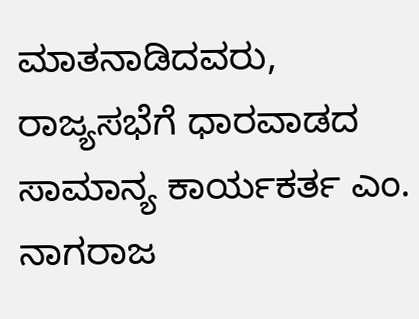ಮಾತನಾಡಿದವರು, ರಾಜ್ಯಸಭೆಗೆ ಧಾರವಾಡದ ಸಾಮಾನ್ಯ ಕಾರ್ಯಕರ್ತ ಎಂ. ನಾಗರಾಜ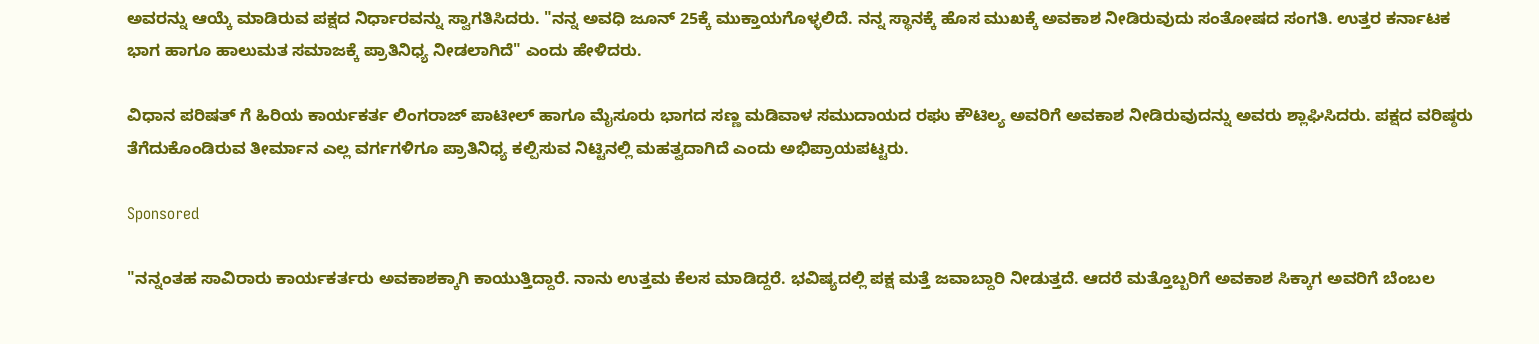ಅವರನ್ನು ಆಯ್ಕೆ ಮಾಡಿರುವ ಪಕ್ಷದ ನಿರ್ಧಾರವನ್ನು ಸ್ವಾಗತಿಸಿದರು. "ನನ್ನ ಅವಧಿ ಜೂನ್ 25ಕ್ಕೆ ಮುಕ್ತಾಯಗೊಳ್ಳಲಿದೆ. ನನ್ನ ಸ್ಥಾನಕ್ಕೆ ಹೊಸ ಮುಖಕ್ಕೆ ಅವಕಾಶ ನೀಡಿರುವುದು ಸಂತೋಷದ ಸಂಗತಿ. ಉತ್ತರ ಕರ್ನಾಟಕ ಭಾಗ ಹಾಗೂ ಹಾಲುಮತ ಸಮಾಜಕ್ಕೆ ಪ್ರಾತಿನಿಧ್ಯ ನೀಡಲಾಗಿದೆ" ಎಂದು ಹೇಳಿದರು.

ವಿಧಾನ ಪರಿಷತ್ ಗೆ ಹಿರಿಯ ಕಾರ್ಯಕರ್ತ ಲಿಂಗರಾಜ್ ಪಾಟೀಲ್ ಹಾಗೂ ಮೈಸೂರು ಭಾಗದ ಸಣ್ಣ ಮಡಿವಾಳ ಸಮುದಾಯದ ರಘು ಕೌಟಿಲ್ಯ ಅವರಿಗೆ ಅವಕಾಶ ನೀಡಿರುವುದನ್ನು ಅವರು ಶ್ಲಾಘಿಸಿದರು. ಪಕ್ಷದ ವರಿಷ್ಠರು ತೆಗೆದುಕೊಂಡಿರುವ ತೀರ್ಮಾನ ಎಲ್ಲ ವರ್ಗಗಳಿಗೂ ಪ್ರಾತಿನಿಧ್ಯ ಕಲ್ಪಿಸುವ ನಿಟ್ಟಿನಲ್ಲಿ ಮಹತ್ವದಾಗಿದೆ ಎಂದು ಅಭಿಪ್ರಾಯಪಟ್ಟರು.

Sponsored

"ನನ್ನಂತಹ ಸಾವಿರಾರು ಕಾರ್ಯಕರ್ತರು ಅವಕಾಶಕ್ಕಾಗಿ ಕಾಯುತ್ತಿದ್ದಾರೆ. ನಾನು ಉತ್ತಮ ಕೆಲಸ ಮಾಡಿದ್ದರೆ. ಭವಿಷ್ಯದಲ್ಲಿ ಪಕ್ಷ ಮತ್ತೆ ಜವಾಬ್ದಾರಿ ನೀಡುತ್ತದೆ. ಆದರೆ ಮತ್ತೊಬ್ಬರಿಗೆ ಅವಕಾಶ ಸಿಕ್ಕಾಗ ಅವರಿಗೆ ಬೆಂಬಲ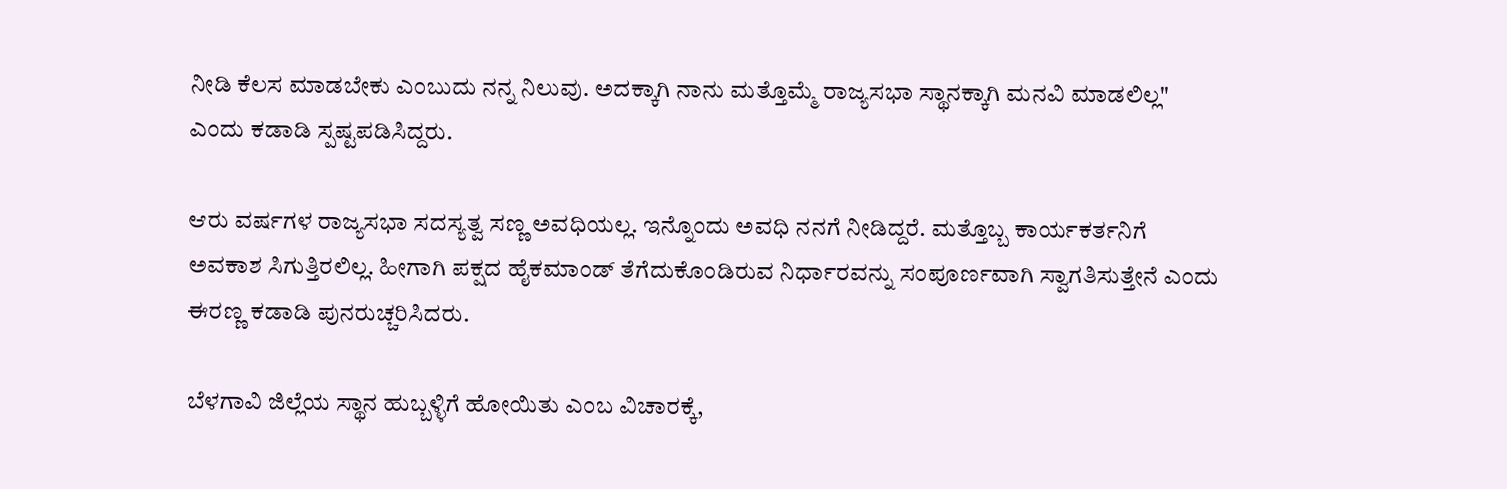ನೀಡಿ ಕೆಲಸ ಮಾಡಬೇಕು ಎಂಬುದು ನನ್ನ ನಿಲುವು. ಅದಕ್ಕಾಗಿ ನಾನು ಮತ್ತೊಮ್ಮೆ ರಾಜ್ಯಸಭಾ ಸ್ಥಾನಕ್ಕಾಗಿ ಮನವಿ ಮಾಡಲಿಲ್ಲ" ಎಂದು ಕಡಾಡಿ ಸ್ಪಷ್ಟಪಡಿಸಿದ್ದರು.

ಆರು ವರ್ಷಗಳ ರಾಜ್ಯಸಭಾ ಸದಸ್ಯತ್ವ ಸಣ್ಣ ಅವಧಿಯಲ್ಲ. ಇನ್ನೊಂದು ಅವಧಿ ನನಗೆ ನೀಡಿದ್ದರೆ. ಮತ್ತೊಬ್ಬ ಕಾರ್ಯಕರ್ತನಿಗೆ ಅವಕಾಶ ಸಿಗುತ್ತಿರಲಿಲ್ಲ. ಹೀಗಾಗಿ ಪಕ್ಷದ ಹೈಕಮಾಂಡ್ ತೆಗೆದುಕೊಂಡಿರುವ ನಿರ್ಧಾರವನ್ನು ಸಂಪೂರ್ಣವಾಗಿ ಸ್ವಾಗತಿಸುತ್ತೇನೆ ಎಂದು ಈರಣ್ಣ ಕಡಾಡಿ ಪುನರುಚ್ಚರಿಸಿದರು.

ಬೆಳಗಾವಿ ಜಿಲ್ಲೆಯ ಸ್ಥಾನ ಹುಬ್ಬಳ್ಳಿಗೆ ಹೋಯಿತು ಎಂಬ ವಿಚಾರಕ್ಕೆ,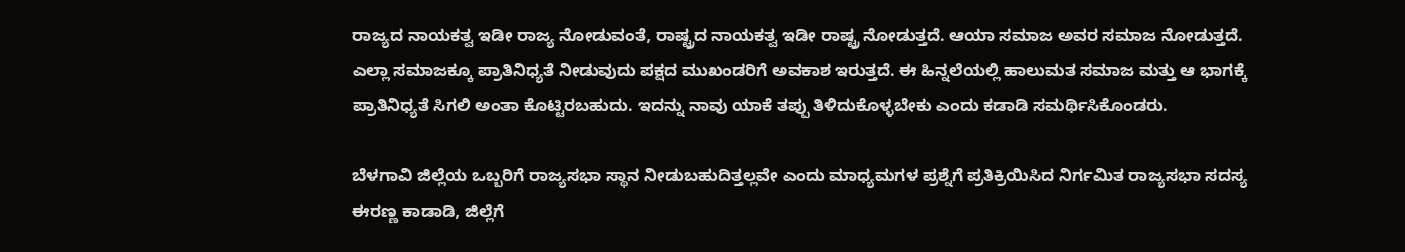ರಾಜ್ಯದ ನಾಯಕತ್ವ ಇಡೀ ರಾಜ್ಯ ನೋಡುವಂತೆ, ರಾಷ್ಟ್ರದ ನಾಯಕತ್ವ ಇಡೀ ರಾಷ್ಟ್ರ ನೋಡುತ್ತದೆ. ಆಯಾ ಸಮಾಜ ಅವರ ಸಮಾಜ ನೋಡುತ್ತದೆ. ಎಲ್ಲಾ ಸಮಾಜಕ್ಕೂ ಪ್ರಾತಿನಿಧ್ಯತೆ ನೀಡುವುದು ಪಕ್ಷದ ಮುಖಂಡರಿಗೆ ಅವಕಾಶ ಇರುತ್ತದೆ. ಈ ಹಿನ್ನಲೆಯಲ್ಲಿ ಹಾಲುಮತ ಸಮಾಜ ಮತ್ತು ಆ ಭಾಗಕ್ಕೆ ಪ್ರಾತಿನಿಧ್ಯತೆ ಸಿಗಲಿ ಅಂತಾ ಕೊಟ್ಟಿರಬಹುದು. ಇದನ್ನು ನಾವು ಯಾಕೆ ತಪ್ಪು ತಿಳಿದುಕೊಳ್ಳಬೇಕು ಎಂದು ಕಡಾಡಿ ಸಮರ್ಥಿಸಿಕೊಂಡರು.

ಬೆಳಗಾವಿ ಜಿಲ್ಲೆಯ ಒಬ್ಬರಿಗೆ ರಾಜ್ಯಸಭಾ ಸ್ಥಾನ ನೀಡುಬಹುದಿತ್ತಲ್ಲವೇ ಎಂದು ಮಾಧ್ಯಮಗಳ ಪ್ರಶ್ನೆಗೆ ಪ್ರತಿಕ್ರಿಯಿಸಿದ ನಿರ್ಗಮಿತ ರಾಜ್ಯಸಭಾ ಸದಸ್ಯ ಈರಣ್ಣ ಕಾಡಾಡಿ, ಜಿಲ್ಲೆಗೆ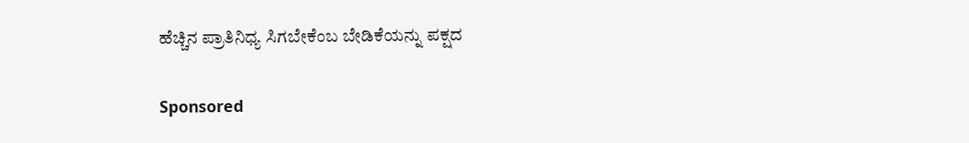ಹೆಚ್ಚಿನ ಪ್ರಾತಿನಿಧ್ಯ ಸಿಗಬೇಕೆಂಬ ಬೇಡಿಕೆಯನ್ನು ಪಕ್ಷದ

Sponsored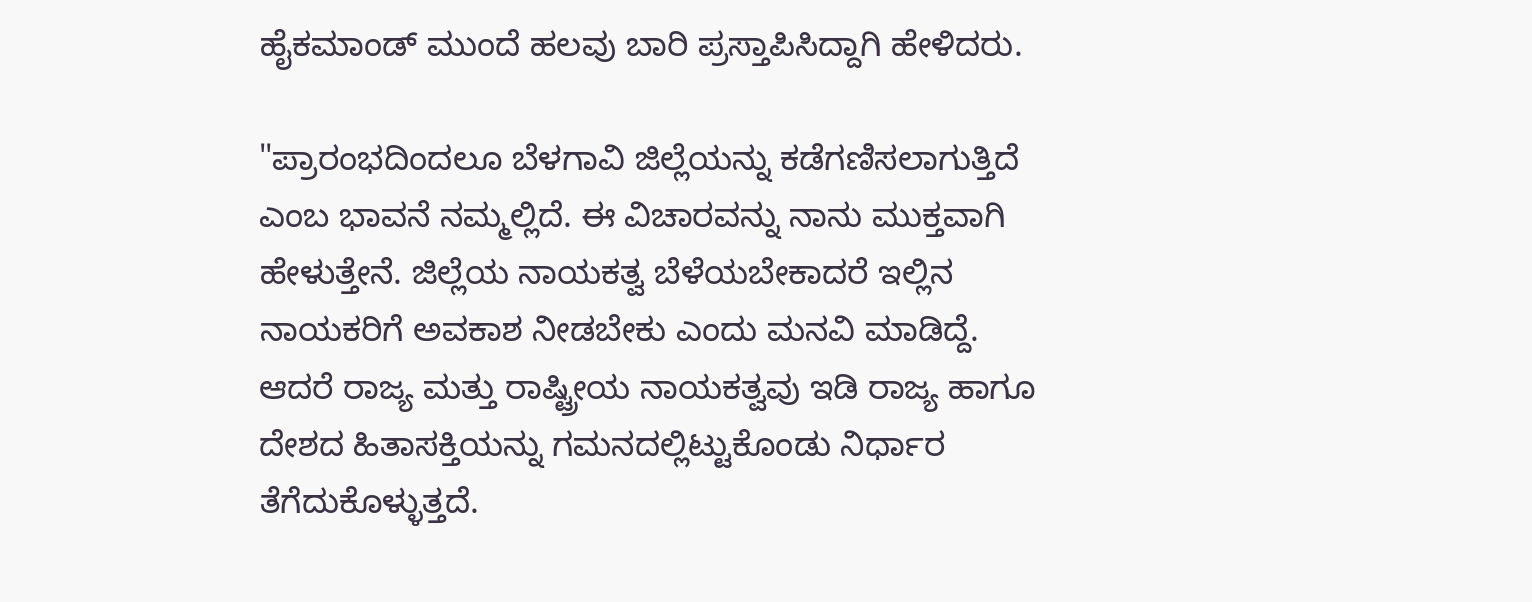ಹೈಕಮಾಂಡ್ ಮುಂದೆ ಹಲವು ಬಾರಿ ಪ್ರಸ್ತಾಪಿಸಿದ್ದಾಗಿ ಹೇಳಿದರು.

"ಪ್ರಾರಂಭದಿಂದಲೂ ಬೆಳಗಾವಿ ಜಿಲ್ಲೆಯನ್ನು ಕಡೆಗಣಿಸಲಾಗುತ್ತಿದೆ ಎಂಬ ಭಾವನೆ ನಮ್ಮಲ್ಲಿದೆ. ಈ ವಿಚಾರವನ್ನು ನಾನು ಮುಕ್ತವಾಗಿ ಹೇಳುತ್ತೇನೆ. ಜಿಲ್ಲೆಯ ನಾಯಕತ್ವ ಬೆಳೆಯಬೇಕಾದರೆ ಇಲ್ಲಿನ ನಾಯಕರಿಗೆ ಅವಕಾಶ ನೀಡಬೇಕು ಎಂದು ಮನವಿ ಮಾಡಿದ್ದೆ. ಆದರೆ ರಾಜ್ಯ ಮತ್ತು ರಾಷ್ಟ್ರೀಯ ನಾಯಕತ್ವವು ಇಡಿ ರಾಜ್ಯ ಹಾಗೂ ದೇಶದ ಹಿತಾಸಕ್ತಿಯನ್ನು ಗಮನದಲ್ಲಿಟ್ಟುಕೊಂಡು ನಿರ್ಧಾರ ತೆಗೆದುಕೊಳ್ಳುತ್ತದೆ.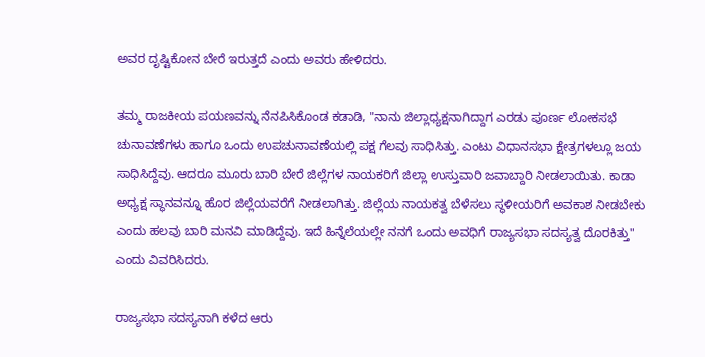ಅವರ ದೃಷ್ಟಿಕೋನ ಬೇರೆ ಇರುತ್ತದೆ ಎಂದು ಅವರು ಹೇಳಿದರು.

ತಮ್ಮ ರಾಜಕೀಯ ಪಯಣವನ್ನು ನೆನಪಿಸಿಕೊಂಡ ಕಡಾಡಿ, "ನಾನು ಜಿಲ್ಲಾಧ್ಯಕ್ಷನಾಗಿದ್ದಾಗ ಎರಡು ಪೂರ್ಣ ಲೋಕಸಭೆ ಚುನಾವಣೆಗಳು ಹಾಗೂ ಒಂದು ಉಪಚುನಾವಣೆಯಲ್ಲಿ ಪಕ್ಷ ಗೆಲವು ಸಾಧಿಸಿತ್ತು. ಎಂಟು ವಿಧಾನಸಭಾ ಕ್ಷೇತ್ರಗಳಲ್ಲೂ ಜಯ ಸಾಧಿಸಿದ್ದೆವು. ಆದರೂ ಮೂರು ಬಾರಿ ಬೇರೆ ಜಿಲ್ಲೆಗಳ ನಾಯಕರಿಗೆ ಜಿಲ್ಲಾ ಉಸ್ತುವಾರಿ ಜವಾಬ್ದಾರಿ ನೀಡಲಾಯಿತು. ಕಾಡಾ ಅಧ್ಯಕ್ಷ ಸ್ಥಾನವನ್ನೂ ಹೊರ ಜಿಲ್ಲೆಯವರೆಗೆ ನೀಡಲಾಗಿತ್ತು. ಜಿಲ್ಲೆಯ ನಾಯಕತ್ವ ಬೆಳೆಸಲು ಸ್ಥಳೀಯರಿಗೆ ಅವಕಾಶ ನೀಡಬೇಕು ಎಂದು ಹಲವು ಬಾರಿ ಮನವಿ ಮಾಡಿದ್ದೆವು. ಇದೆ ಹಿನ್ನೆಲೆಯಲ್ಲೇ ನನಗೆ ಒಂದು ಅವಧಿಗೆ ರಾಜ್ಯಸಭಾ ಸದಸ್ಯತ್ವ ದೊರಕಿತ್ತು" ಎಂದು ವಿವರಿಸಿದರು.

ರಾಜ್ಯಸಭಾ ಸದಸ್ಯನಾಗಿ ಕಳೆದ ಆರು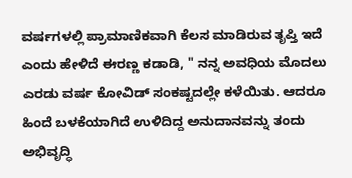ವರ್ಷಗಳಲ್ಲಿ ಪ್ರಾಮಾಣಿಕವಾಗಿ ಕೆಲಸ ಮಾಡಿರುವ ತೃಪ್ತಿ ಇದೆ ಎಂದು ಹೇಳಿದೆ ಈರಣ್ಣ ಕಡಾಡಿ, " ನನ್ನ ಅವಧಿಯ ಮೊದಲು ಎರಡು ವರ್ಷ ಕೋವಿಡ್ ಸಂಕಷ್ಟದಲ್ಲೇ ಕಳೆಯಿತು. ಆದರೂ ಹಿಂದೆ ಬಳಕೆಯಾಗಿದೆ ಉಳಿದಿದ್ದ ಅನುದಾನವನ್ನು ತಂದು ಅಭಿವೃದ್ಧಿ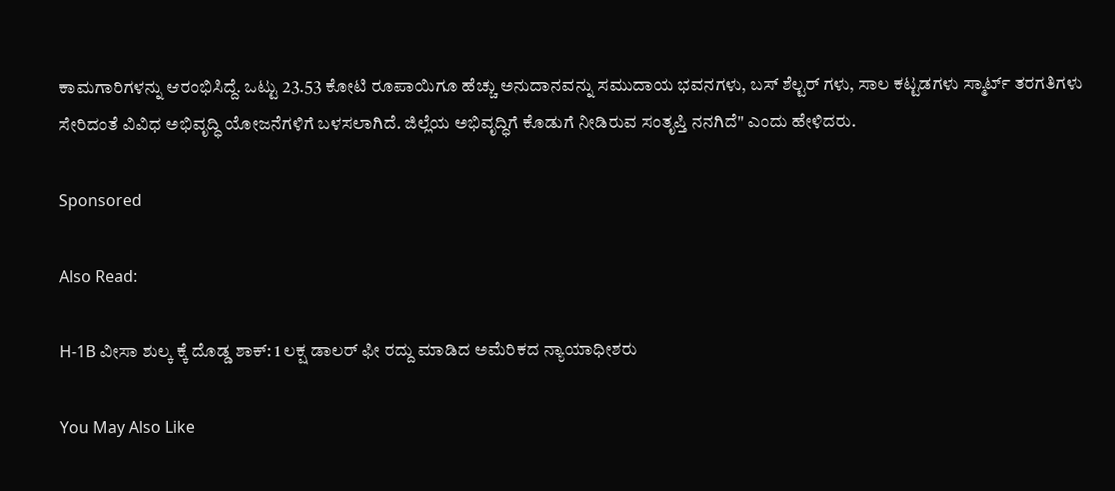ಕಾಮಗಾರಿಗಳನ್ನು ಆರಂಭಿಸಿದ್ದೆ. ಒಟ್ಟು 23.53 ಕೋಟಿ ರೂಪಾಯಿಗೂ ಹೆಚ್ಚು ಅನುದಾನವನ್ನು ಸಮುದಾಯ ಭವನಗಳು, ಬಸ್ ಶೆಲ್ಟರ್ ಗಳು, ಸಾಲ ಕಟ್ಟಡಗಳು ಸ್ಮಾರ್ಟ್ ತರಗತಿಗಳು ಸೇರಿದಂತೆ ವಿವಿಧ ಅಭಿವೃದ್ಧಿ ಯೋಜನೆಗಳಿಗೆ ಬಳಸಲಾಗಿದೆ. ಜಿಲ್ಲೆಯ ಅಭಿವೃದ್ಧಿಗೆ ಕೊಡುಗೆ ನೀಡಿರುವ ಸಂತೃಪ್ತಿ ನನಗಿದೆ" ಎಂದು ಹೇಳಿದರು.

Sponsored

Also Read:

H-1B ವೀಸಾ ಶುಲ್ಕ ಕ್ಕೆ ದೊಡ್ಡ ಶಾಕ್: 1 ಲಕ್ಷ ಡಾಲರ್ ಫೀ ರದ್ದು ಮಾಡಿದ ಅಮೆರಿಕದ ನ್ಯಾಯಾಧೀಶರು

You May Also Like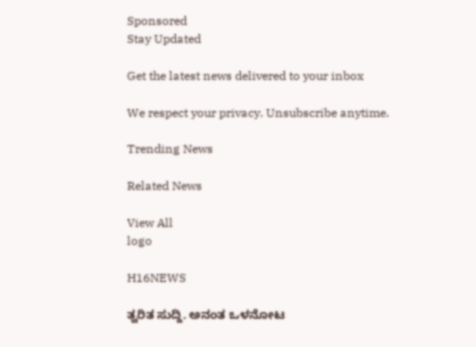Sponsored
Stay Updated

Get the latest news delivered to your inbox

We respect your privacy. Unsubscribe anytime.

Trending News

Related News

View All
logo

H16NEWS

ತ್ವರಿತ ಸುದ್ದಿ. ಅನಂತ ಒಳನೋಟ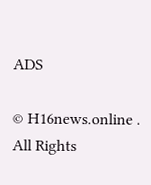ADS

© H16news.online . All Rights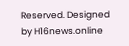Reserved. Designed by H16news.online